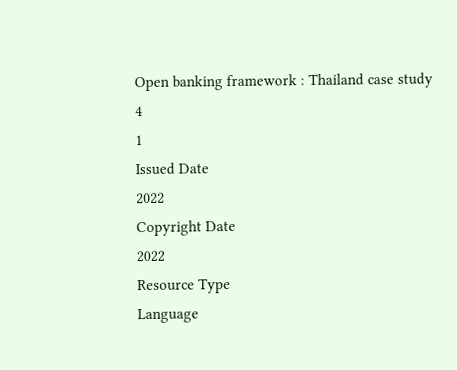Open banking framework : Thailand case study
4
1
Issued Date
2022
Copyright Date
2022
Resource Type
Language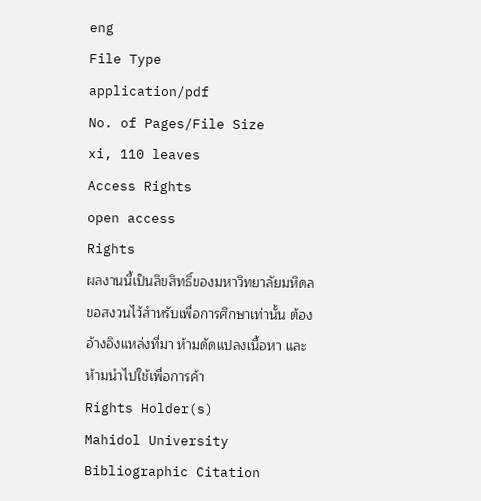eng
File Type
application/pdf
No. of Pages/File Size
xi, 110 leaves
Access Rights
open access
Rights
ผลงานนี้เป็นลิขสิทธิ์ของมหาวิทยาลัยมหิดล ขอสงวนไว้สำหรับเพื่อการศึกษาเท่านั้น ต้องอ้างอิงแหล่งที่มา ห้ามดัดแปลงเนื้อหา และห้ามนำไปใช้เพื่อการค้า
Rights Holder(s)
Mahidol University
Bibliographic Citation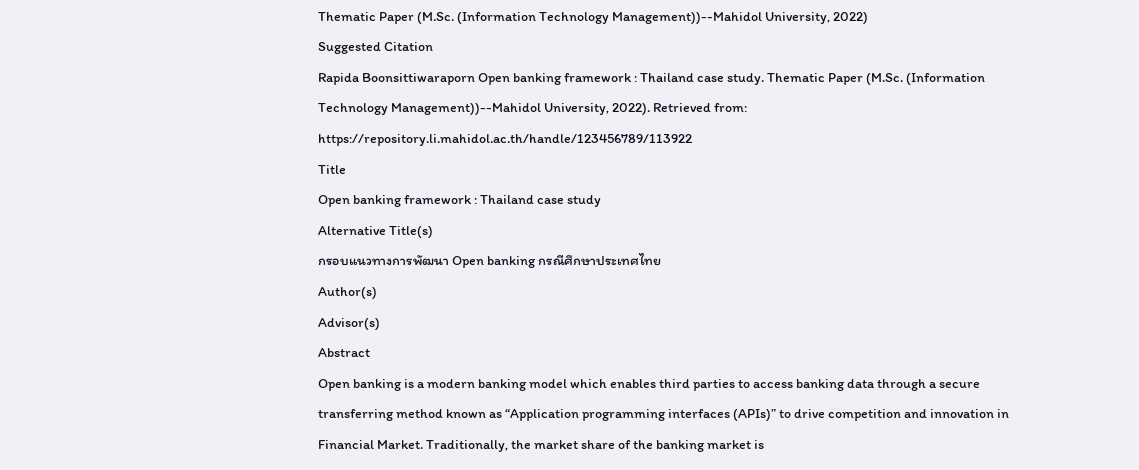Thematic Paper (M.Sc. (Information Technology Management))--Mahidol University, 2022)
Suggested Citation
Rapida Boonsittiwaraporn Open banking framework : Thailand case study. Thematic Paper (M.Sc. (Information Technology Management))--Mahidol University, 2022). Retrieved from: https://repository.li.mahidol.ac.th/handle/123456789/113922
Title
Open banking framework : Thailand case study
Alternative Title(s)
กรอบแนวทางการพัฒนา Open banking กรณีศึกษาประเทศไทย
Author(s)
Advisor(s)
Abstract
Open banking is a modern banking model which enables third parties to access banking data through a secure transferring method known as “Application programming interfaces (APIs)” to drive competition and innovation in Financial Market. Traditionally, the market share of the banking market is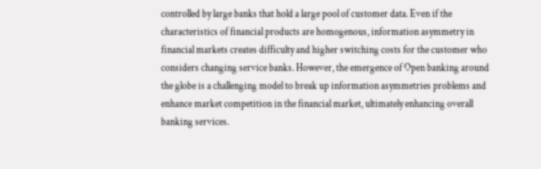controlled by large banks that hold a large pool of customer data. Even if the characteristics of financial products are homogenous, information asymmetry in financial markets creates difficulty and higher switching costs for the customer who considers changing service banks. However, the emergence of Open banking around the globe is a challenging model to break up information asymmetries problems and enhance market competition in the financial market, ultimately enhancing overall banking services.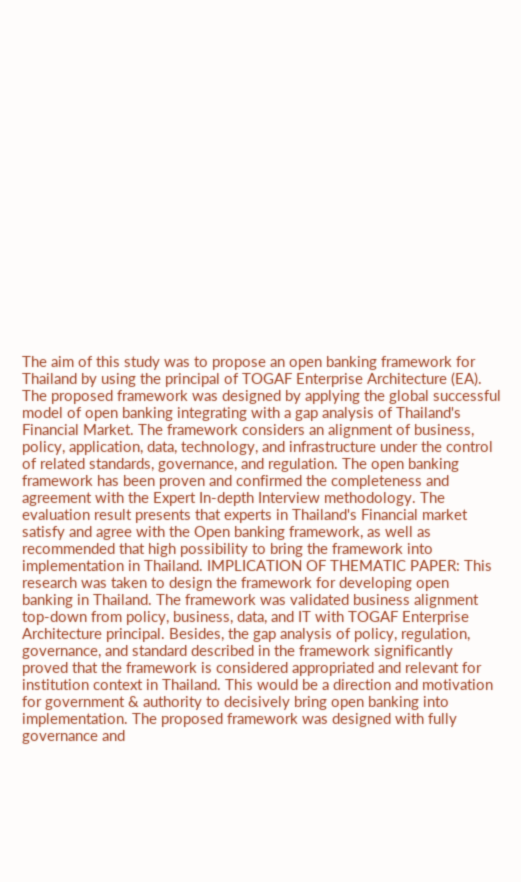The aim of this study was to propose an open banking framework for Thailand by using the principal of TOGAF Enterprise Architecture (EA). The proposed framework was designed by applying the global successful model of open banking integrating with a gap analysis of Thailand's Financial Market. The framework considers an alignment of business, policy, application, data, technology, and infrastructure under the control of related standards, governance, and regulation. The open banking framework has been proven and confirmed the completeness and agreement with the Expert In-depth Interview methodology. The evaluation result presents that experts in Thailand's Financial market satisfy and agree with the Open banking framework, as well as recommended that high possibility to bring the framework into implementation in Thailand. IMPLICATION OF THEMATIC PAPER: This research was taken to design the framework for developing open banking in Thailand. The framework was validated business alignment top-down from policy, business, data, and IT with TOGAF Enterprise Architecture principal. Besides, the gap analysis of policy, regulation, governance, and standard described in the framework significantly proved that the framework is considered appropriated and relevant for institution context in Thailand. This would be a direction and motivation for government & authority to decisively bring open banking into implementation. The proposed framework was designed with fully governance and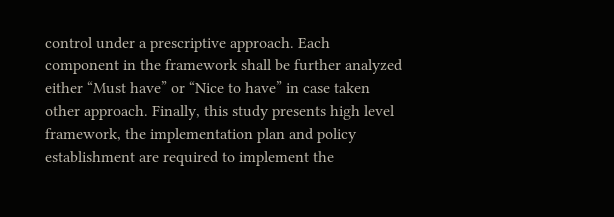control under a prescriptive approach. Each component in the framework shall be further analyzed either “Must have” or “Nice to have” in case taken other approach. Finally, this study presents high level framework, the implementation plan and policy establishment are required to implement the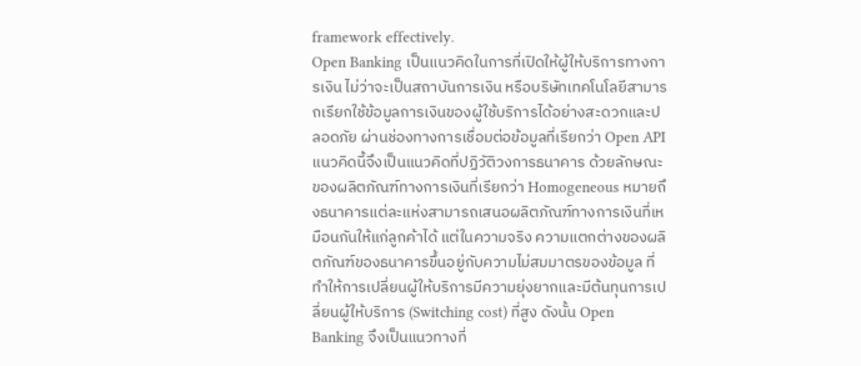framework effectively.
Open Banking เป็นแนวคิดในการที่เปิดให้ผู้ให้บริการทางการเงิน ไม่ว่าจะเป็นสถาบันการเงิน หรือบริษัทเทคโนโลยีสามารถเรียกใช้ข้อมูลการเงินของผู้ใช้บริการได้อย่างสะดวกและปลอดภัย ผ่านช่องทางการเชื่อมต่อข้อมูลที่เรียกว่า Open API แนวคิดนี้จึงเป็นแนวคิดที่ปฏิวัติวงการธนาคาร ด้วยลักษณะของผลิตภัณฑ์ทางการเงินที่เรียกว่า Homogeneous หมายถึงธนาคารแต่ละแห่งสามารถเสนอผลิตภัณฑ์ทางการเงินที่เหมือนกันให้แก่ลูกค้าได้ แต่ในความจริง ความแตกต่างของผลิตภัณฑ์ของธนาคารขึ้นอยู่กับความไม่สมมาตรของข้อมูล ที่ทำให้การเปลี่ยนผู้ให้บริการมีความยุ่งยากและมีต้นทุนการเปลี่ยนผู้ให้บริการ (Switching cost) ที่สูง ดังนั้น Open Banking จึงเป็นแนวทางที่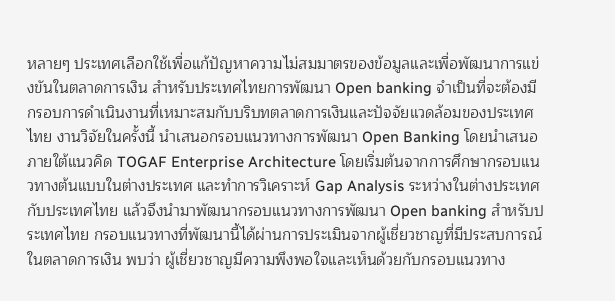หลายๆ ประเทศเลือกใช้เพื่อแก้ปัญหาความไม่สมมาตรของข้อมูลและเพื่อพัฒนาการแข่งขันในตลาดการเงิน สำหรับประเทศไทยการพัฒนา Open banking จำเป็นที่จะต้องมีกรอบการดำเนินงานที่เหมาะสมกับบริบทตลาดการเงินและปัจจัยแวดล้อมของประเทศไทย งานวิจัยในครั้งนี้ นำเสนอกรอบแนวทางการพัฒนา Open Banking โดยนำเสนอภายใต้แนวคิด TOGAF Enterprise Architecture โดยเริ่มต้นจากการศึกษากรอบแนวทางต้นแบบในต่างประเทศ และทำการวิเคราะห์ Gap Analysis ระหว่างในต่างประเทศกับประเทศไทย แล้วจึงนำมาพัฒนากรอบแนวทางการพัฒนา Open banking สำหรับประเทศไทย กรอบแนวทางที่พัฒนานี้ได้ผ่านการประเมินจากผู้เชี่ยวชาญที่มีประสบการณ์ในตลาดการเงิน พบว่า ผู้เชี่ยวชาญมีความพึงพอใจและเห็นด้วยกับกรอบแนวทาง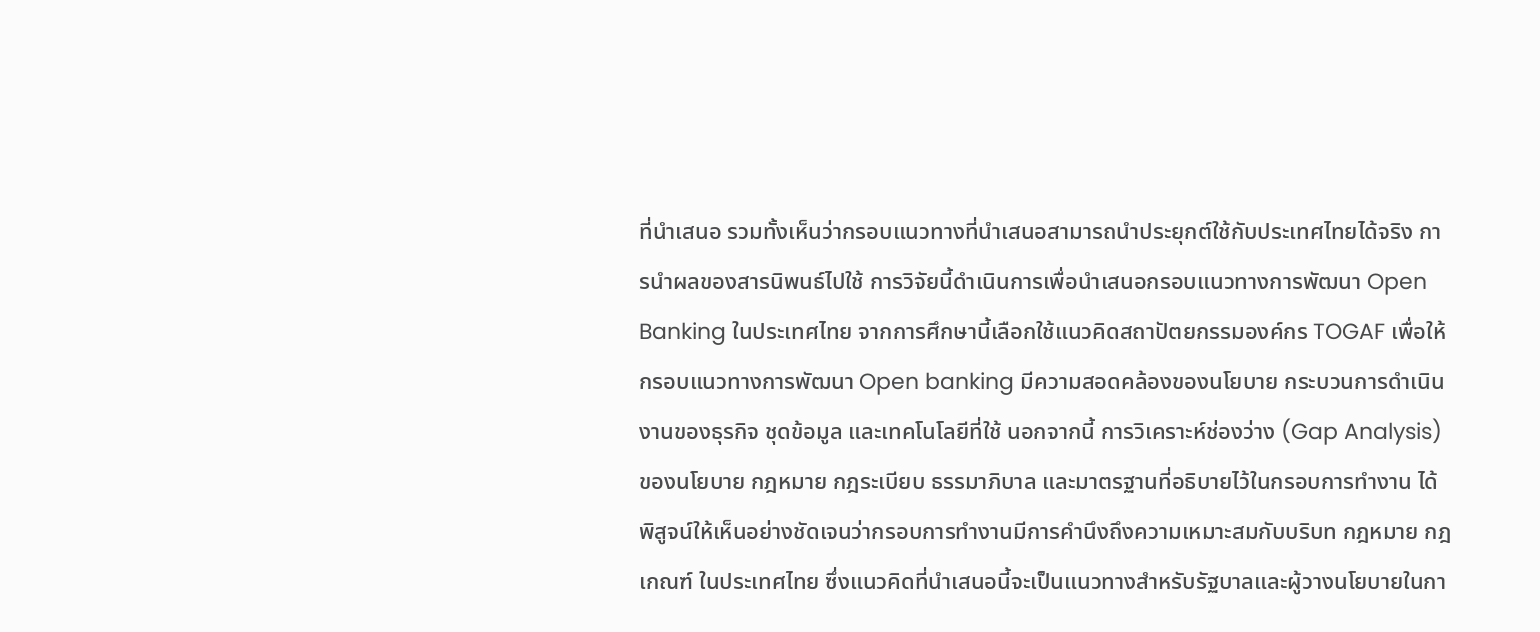ที่นำเสนอ รวมทั้งเห็นว่ากรอบแนวทางที่นำเสนอสามารถนำประยุกต์ใช้กับประเทศไทยได้จริง การนำผลของสารนิพนธ์ไปใช้ การวิจัยนี้ดำเนินการเพื่อนำเสนอกรอบแนวทางการพัฒนา Open Banking ในประเทศไทย จากการศึกษานี้เลือกใช้แนวคิดสถาปัตยกรรมองค์กร TOGAF เพื่อให้กรอบแนวทางการพัฒนา Open banking มีความสอดคล้องของนโยบาย กระบวนการดำเนินงานของธุรกิจ ชุดข้อมูล และเทคโนโลยีที่ใช้ นอกจากนี้ การวิเคราะห์ช่องว่าง (Gap Analysis) ของนโยบาย กฎหมาย กฎระเบียบ ธรรมาภิบาล และมาตรฐานที่อธิบายไว้ในกรอบการทำงาน ได้พิสูจน์ให้เห็นอย่างชัดเจนว่ากรอบการทำงานมีการคำนึงถึงความเหมาะสมกับบริบท กฎหมาย กฎเกณฑ์ ในประเทศไทย ซึ่งแนวคิดที่นำเสนอนี้จะเป็นแนวทางสำหรับรัฐบาลและผู้วางนโยบายในกา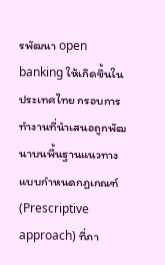รพัฒนา open banking ให้เกิดขึ้นในประเทศไทย กรอบการทำงานที่นำเสนอถูกพัฒนาบนพื้นฐานแนวทางแบบกำหนดกฎเกณฑ์ (Prescriptive approach) ที่ภา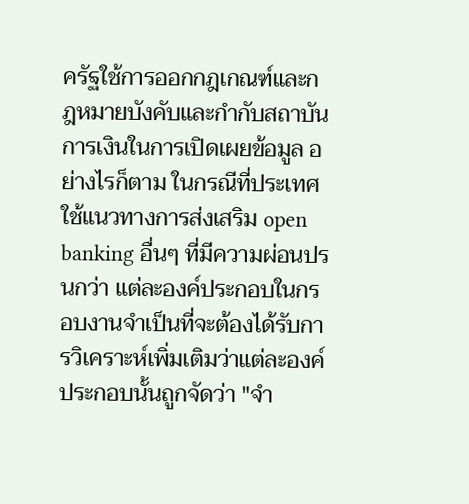ครัฐใช้การออกกฎเกณฑ์และกฎหมายบังคับและกำกับสถาบันการเงินในการเปิดเผยข้อมูล อย่างไรก็ตาม ในกรณีที่ประเทศใช้แนวทางการส่งเสริม open banking อื่นๆ ที่มีความผ่อนปรนกว่า แต่ละองค์ประกอบในกรอบงานจำเป็นที่จะต้องได้รับการวิเคราะห์เพิ่มเติมว่าแต่ละองค์ประกอบนั้นถูกจัดว่า "จำ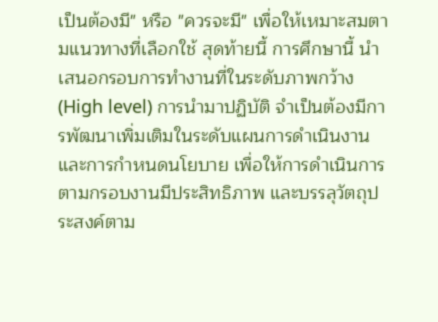เป็นต้องมี" หรือ "ควรจะมี" เพื่อให้เหมาะสมตามแนวทางที่เลือกใช้ สุดท้ายนี้ การศึกษานี้ นำเสนอกรอบการทำงานที่ในระดับภาพกว้าง (High level) การนำมาปฏิบัติ จำเป็นต้องมีการพัฒนาเพิ่มเติมในระดับแผนการดำเนินงานและการกำหนดนโยบาย เพื่อให้การดำเนินการตามกรอบงานมีประสิทธิภาพ และบรรลุวัตถุประสงค์ตาม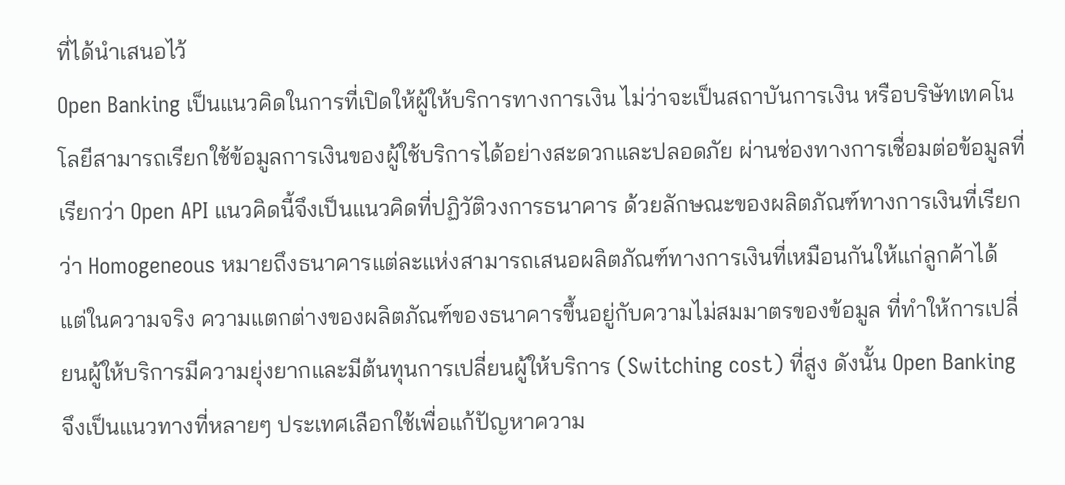ที่ได้นำเสนอไว้
Open Banking เป็นแนวคิดในการที่เปิดให้ผู้ให้บริการทางการเงิน ไม่ว่าจะเป็นสถาบันการเงิน หรือบริษัทเทคโนโลยีสามารถเรียกใช้ข้อมูลการเงินของผู้ใช้บริการได้อย่างสะดวกและปลอดภัย ผ่านช่องทางการเชื่อมต่อข้อมูลที่เรียกว่า Open API แนวคิดนี้จึงเป็นแนวคิดที่ปฏิวัติวงการธนาคาร ด้วยลักษณะของผลิตภัณฑ์ทางการเงินที่เรียกว่า Homogeneous หมายถึงธนาคารแต่ละแห่งสามารถเสนอผลิตภัณฑ์ทางการเงินที่เหมือนกันให้แก่ลูกค้าได้ แต่ในความจริง ความแตกต่างของผลิตภัณฑ์ของธนาคารขึ้นอยู่กับความไม่สมมาตรของข้อมูล ที่ทำให้การเปลี่ยนผู้ให้บริการมีความยุ่งยากและมีต้นทุนการเปลี่ยนผู้ให้บริการ (Switching cost) ที่สูง ดังนั้น Open Banking จึงเป็นแนวทางที่หลายๆ ประเทศเลือกใช้เพื่อแก้ปัญหาความ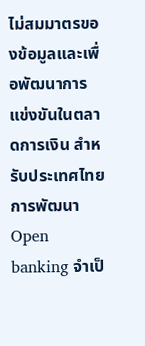ไม่สมมาตรของข้อมูลและเพื่อพัฒนาการแข่งขันในตลาดการเงิน สำหรับประเทศไทยการพัฒนา Open banking จำเป็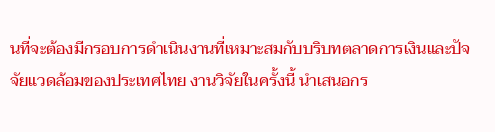นที่จะต้องมีกรอบการดำเนินงานที่เหมาะสมกับบริบทตลาดการเงินและปัจจัยแวดล้อมของประเทศไทย งานวิจัยในครั้งนี้ นำเสนอกร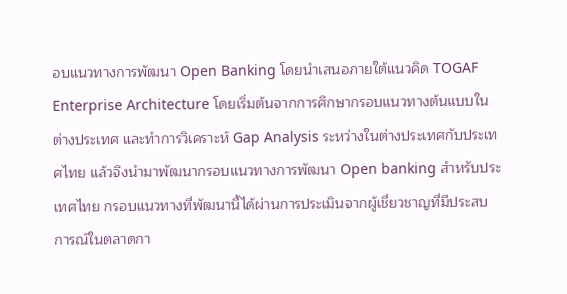อบแนวทางการพัฒนา Open Banking โดยนำเสนอภายใต้แนวคิด TOGAF Enterprise Architecture โดยเริ่มต้นจากการศึกษากรอบแนวทางต้นแบบในต่างประเทศ และทำการวิเคราะห์ Gap Analysis ระหว่างในต่างประเทศกับประเทศไทย แล้วจึงนำมาพัฒนากรอบแนวทางการพัฒนา Open banking สำหรับประเทศไทย กรอบแนวทางที่พัฒนานี้ได้ผ่านการประเมินจากผู้เชี่ยวชาญที่มีประสบการณ์ในตลาดกา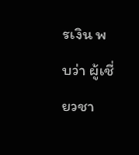รเงิน พบว่า ผู้เชี่ยวชา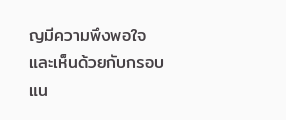ญมีความพึงพอใจและเห็นด้วยกับกรอบแน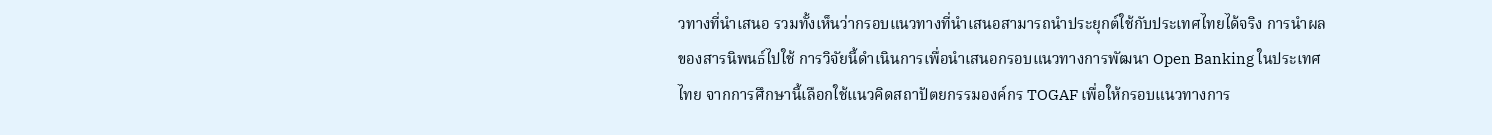วทางที่นำเสนอ รวมทั้งเห็นว่ากรอบแนวทางที่นำเสนอสามารถนำประยุกต์ใช้กับประเทศไทยได้จริง การนำผลของสารนิพนธ์ไปใช้ การวิจัยนี้ดำเนินการเพื่อนำเสนอกรอบแนวทางการพัฒนา Open Banking ในประเทศไทย จากการศึกษานี้เลือกใช้แนวคิดสถาปัตยกรรมองค์กร TOGAF เพื่อให้กรอบแนวทางการ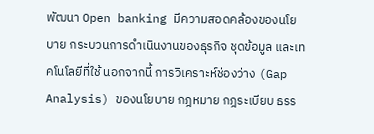พัฒนา Open banking มีความสอดคล้องของนโยบาย กระบวนการดำเนินงานของธุรกิจ ชุดข้อมูล และเทคโนโลยีที่ใช้ นอกจากนี้ การวิเคราะห์ช่องว่าง (Gap Analysis) ของนโยบาย กฎหมาย กฎระเบียบ ธรร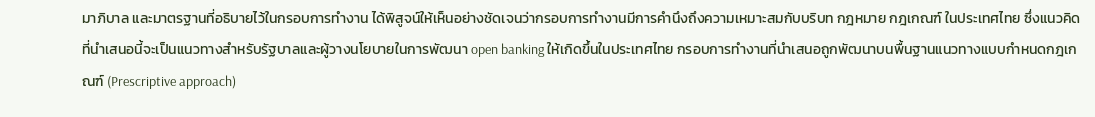มาภิบาล และมาตรฐานที่อธิบายไว้ในกรอบการทำงาน ได้พิสูจน์ให้เห็นอย่างชัดเจนว่ากรอบการทำงานมีการคำนึงถึงความเหมาะสมกับบริบท กฎหมาย กฎเกณฑ์ ในประเทศไทย ซึ่งแนวคิดที่นำเสนอนี้จะเป็นแนวทางสำหรับรัฐบาลและผู้วางนโยบายในการพัฒนา open banking ให้เกิดขึ้นในประเทศไทย กรอบการทำงานที่นำเสนอถูกพัฒนาบนพื้นฐานแนวทางแบบกำหนดกฎเกณฑ์ (Prescriptive approach)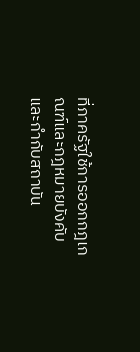ที่ภาครัฐใช้การออกกฎเกณฑ์และกฎหมายบังคับและกำกับสถาบัน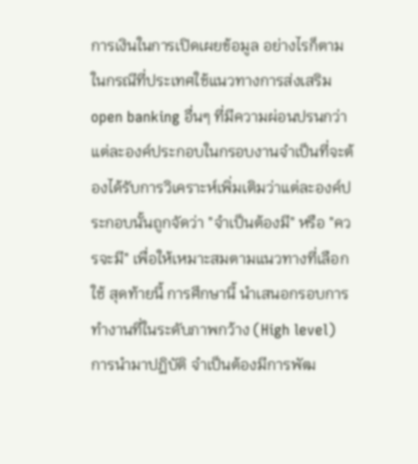การเงินในการเปิดเผยข้อมูล อย่างไรก็ตาม ในกรณีที่ประเทศใช้แนวทางการส่งเสริม open banking อื่นๆ ที่มีความผ่อนปรนกว่า แต่ละองค์ประกอบในกรอบงานจำเป็นที่จะต้องได้รับการวิเคราะห์เพิ่มเติมว่าแต่ละองค์ประกอบนั้นถูกจัดว่า "จำเป็นต้องมี" หรือ "ควรจะมี" เพื่อให้เหมาะสมตามแนวทางที่เลือกใช้ สุดท้ายนี้ การศึกษานี้ นำเสนอกรอบการทำงานที่ในระดับภาพกว้าง (High level) การนำมาปฏิบัติ จำเป็นต้องมีการพัฒ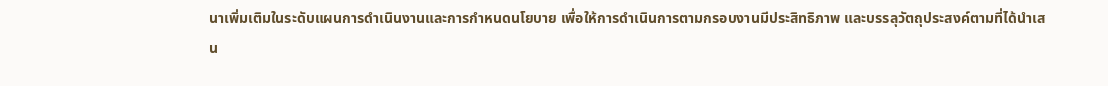นาเพิ่มเติมในระดับแผนการดำเนินงานและการกำหนดนโยบาย เพื่อให้การดำเนินการตามกรอบงานมีประสิทธิภาพ และบรรลุวัตถุประสงค์ตามที่ได้นำเสน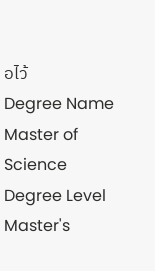อไว้
Degree Name
Master of Science
Degree Level
Master's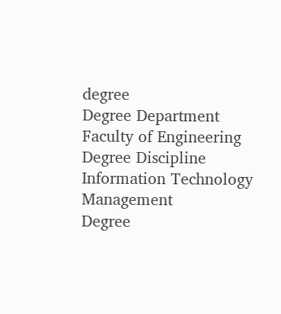degree
Degree Department
Faculty of Engineering
Degree Discipline
Information Technology Management
Degree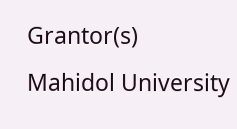Grantor(s)
Mahidol University